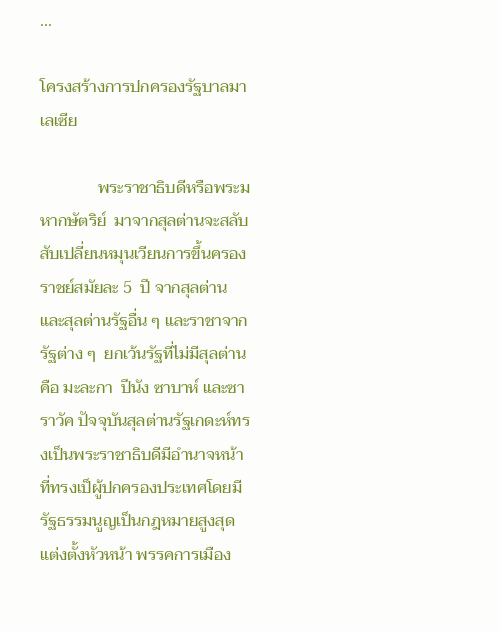...

โครงสร้างการปกครองรัฐบาลมาเลเซีย

              พระราชาธิบดีหรือพระมหากษัตริย์  มาจากสุลต่านจะสลับสับเปลี่ยนหมุนเวียนการขึ้นครองราชย์สมัยละ 5  ปี จากสุลต่านและสุลต่านรัฐอื่น ๆ และราชาจากรัฐต่าง ๆ  ยกเว้นรัฐที่ไม่มีสุลต่านคือ มะละกา  ปีนัง ซาบาห์ และซาราวัค ปัจจุบันสุลต่านรัฐเกดะห์ทรงเป็นพระราชาธิบดีมีอำนาจหน้าที่ทรงเป็ผู้ปกครองประเทศโดยมีรัฐธรรมนูญเป็นกฎหมายสูงสุด แต่งตั้งหัวหน้า พรรคการเมือง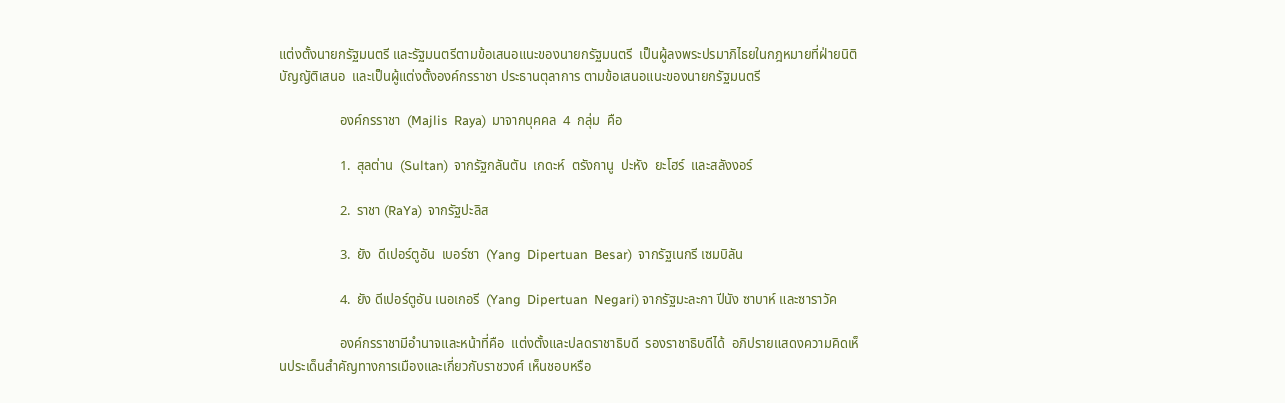แต่งตั้งนายกรัฐมนตรี และรัฐมนตรีตามข้อเสนอแนะของนายกรัฐมนตรี  เป็นผู้ลงพระปรมาภิไธยในกฎหมายที่ฝ่ายนิติบัญญัติเสนอ  และเป็นผู้แต่งตั้งองค์กรราชา ประธานตุลาการ ตามข้อเสนอแนะของนายกรัฐมนตรี

                  องค์กรราชา  (Majlis  Raya)  มาจากบุคคล  4  กลุ่ม  คือ

                  1.  สุลต่าน  (Sultan)  จากรัฐกลันตัน  เกดะห์  ตรังกานู  ปะหัง  ยะโฮร์  และสลังงอร์

                  2.  ราชา (RaYa)  จากรัฐปะลิส

                  3.  ยัง  ดีเปอร์ตูอัน  เบอร์ซา  (Yang  Dipertuan  Besar)  จากรัฐเนกรี เซมบิลัน

                  4.  ยัง ดีเปอร์ตูอัน เนอเกอรี  (Yang  Dipertuan  Negari) จากรัฐมะละกา ปีนัง ซาบาห์ และซาราวัค

                  องค์กรราชามีอำนาจและหน้าที่คือ  แต่งตั้งและปลดราชาธิบดี  รองราชาธิบดีได้  อภิปรายแสดงความคิดเห็นประเด็นสำคัญทางการเมืองและเกี่ยวกับราชวงศ์ เห็นชอบหรือ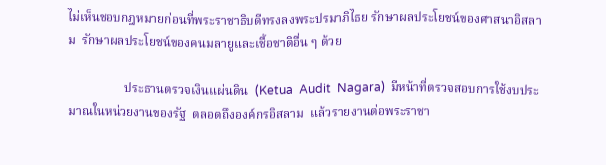ไม่เห็นชอบกฎหมายก่อนที่พระราชาธิบดีทรงลงพระปรมาภิไธย รักษาผลประโยชน์ของศาสนาอิสลาม  รักษาผลประโยชน์ของคนมลายูและเชื้อชาติอื่น ๆ ด้วย

                  ประธานตรวจเงินแผ่นดิน  (Ketua  Audit  Nagara)  มีหน้าที่ตรวจสอบการใช้งบประมาณในหน่วยงานของรัฐ  ตลอดถึงองค์กรอิสลาม  แล้วรายงานต่อพระราชา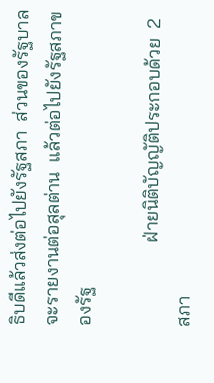ธิบดีแล้วส่งต่อไปยังรัฐสภา  ส่วนของรัฐบาลจะรายงานต่อสุลต่าน  แล้วต่อไปยังรัฐสภาของรัฐ

                  ฝ่ายนิติบัญญัติประกอบด้วย  2  สภา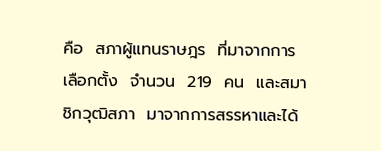คือ  สภาผู้แทนราษฎร  ที่มาจากการเลือกตั้ง  จำนวน  219  คน  และสมาชิกวุฒิสภา  มาจากการสรรหาและได้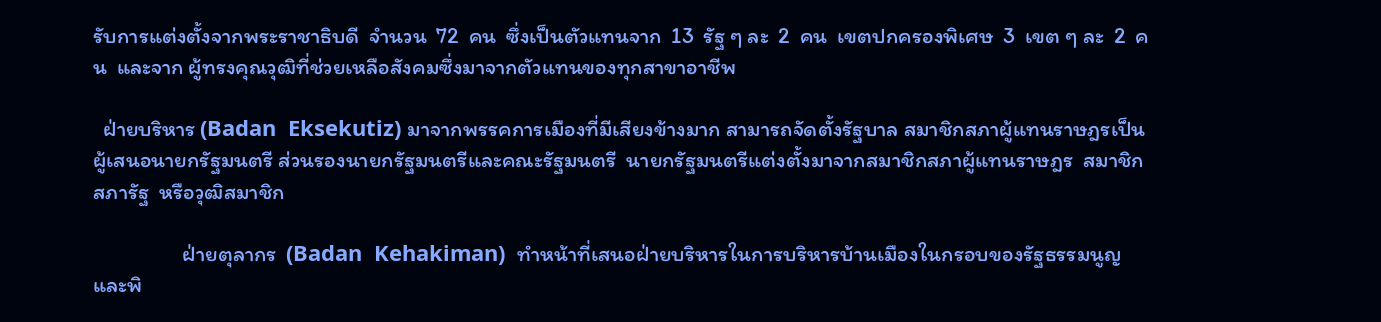รับการแต่งตั้งจากพระราชาธิบดี  จำนวน  72  คน  ซึ่งเป็นตัวแทนจาก  13  รัฐ ๆ ละ  2  คน  เขตปกครองพิเศษ  3  เขต ๆ ละ  2  คน  และจาก ผู้ทรงคุณวุฒิที่ช่วยเหลือสังคมซึ่งมาจากตัวแทนของทุกสาขาอาชีพ

  ฝ่ายบริหาร (Badan  Eksekutiz) มาจากพรรคการเมืองที่มีเสียงข้างมาก สามารถจัดตั้งรัฐบาล สมาชิกสภาผู้แทนราษฎรเป็นผู้เสนอนายกรัฐมนตรี ส่วนรองนายกรัฐมนตรีและคณะรัฐมนตรี  นายกรัฐมนตรีแต่งตั้งมาจากสมาชิกสภาผู้แทนราษฎร  สมาชิกสภารัฐ  หรือวุฒิสมาชิก

                  ฝ่ายตุลากร  (Badan  Kehakiman)  ทำหน้าที่เสนอฝ่ายบริหารในการบริหารบ้านเมืองในกรอบของรัฐธรรมนูญ และพิ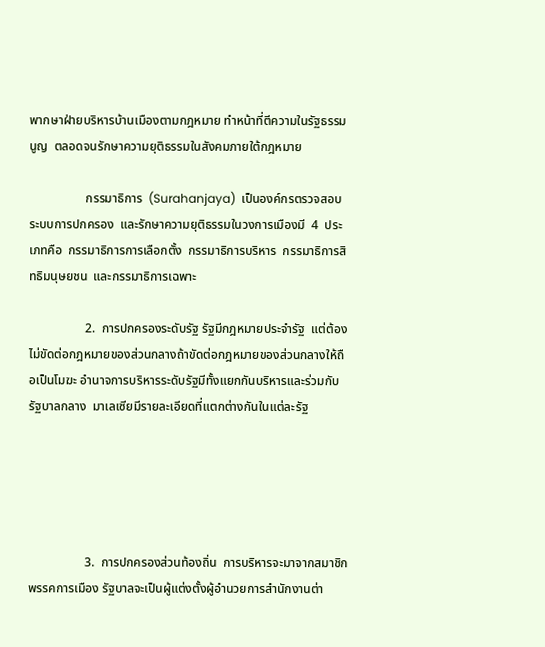พากษาฝ่ายบริหารบ้านเมืองตามกฎหมาย ทำหน้าที่ตีความในรัฐธรรมนูญ  ตลอดจนรักษาความยุติธรรมในสังคมภายใต้กฎหมาย

                  กรรมาธิการ  (Surahanjaya)  เป็นองค์กรตรวจสอบระบบการปกครอง  และรักษาความยุติธรรมในวงการเมืองมี  4  ประเภทคือ  กรรมาธิการการเลือกตั้ง  กรรมาธิการบริหาร  กรรมาธิการสิทธิมนุษยชน  และกรรมาธิการเฉพาะ

                  2.  การปกครองระดับรัฐ รัฐมีกฎหมายประจำรัฐ  แต่ต้องไม่ขัดต่อกฎหมายของส่วนกลางถ้าขัดต่อกฎหมายของส่วนกลางให้ถือเป็นโมฆะ อำนาจการบริหารระดับรัฐมีทั้งแยกกันบริหารและร่วมกับรัฐบาลกลาง  มาเลเซียมีรายละเอียดที่แตกต่างกันในแต่ละรัฐ





                  3.  การปกครองส่วนท้องถิ่น  การบริหารจะมาจากสมาชิกพรรคการเมือง รัฐบาลจะเป็นผู้แต่งตั้งผู้อำนวยการสำนักงานต่า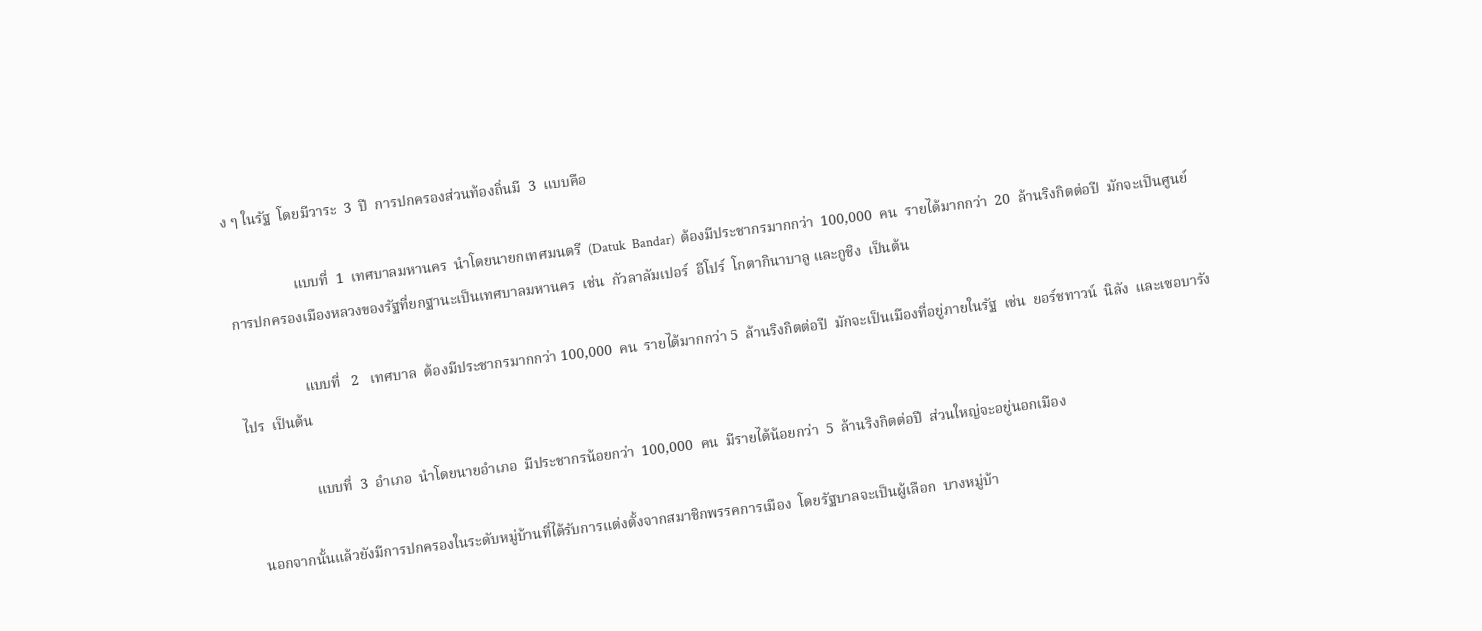ง ๆ ในรัฐ  โดยมีวาระ  3  ปี  การปกครองส่วนท้องถิ่นมี  3  แบบคือ

                  แบบที่  1  เทศบาลมหานคร  นำโดยนายกเทศมนตรี  (Datuk  Bandar)  ต้องมีประชากรมากกว่า  100,000  คน  รายได้มากกว่า  20  ล้านริงกิตต่อปี  มักจะเป็นศูนย์การปกครองเมืองหลวงของรัฐที่ยกฐานะเป็นเทศบาลมหานคร  เช่น  กัวลาลัมเปอร์  อีโปร์  โกตากินาบาลู และกูชิง  เป็นต้น

                  แบบที่   2   เทศบาล  ต้องมีประชากรมากกว่า 100,000  คน  รายได้มากกว่า 5  ล้านริงกิตต่อปี  มักจะเป็นเมืองที่อยู่ภายในรัฐ  เช่น  ยอร์ชทาวน์  นิลัง  และเซอบารังไปร  เป็นต้น

                  แบบที่  3  อำเภอ  นำโดยนายอำเภอ  มีประชากรน้อยกว่า  100,000  คน  มีรายได้น้อยกว่า  5  ล้านริงกิตต่อปี  ส่วนใหญ่จะอยู่นอกเมือง

  นอกจากนั้นแล้วยังมีการปกครองในระดับหมู่บ้านที่ได้รับการแต่งตั้งจากสมาชิกพรรคการเมือง  โดยรัฐบาลจะเป็นผู้เลือก  บางหมู่บ้า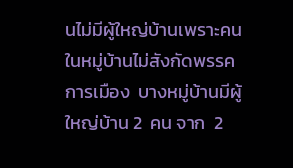นไม่มีผู้ใหญ่บ้านเพราะคนในหมู่บ้านไม่สังกัดพรรคการเมือง  บางหมู่บ้านมีผู้ใหญ่บ้าน 2  คน จาก  2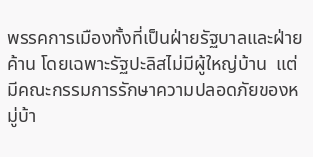พรรคการเมืองทั้งที่เป็นฝ่ายรัฐบาลและฝ่ายค้าน โดยเฉพาะรัฐปะลิสไม่มีผู้ใหญ่บ้าน  แต่มีคณะกรรมการรักษาความปลอดภัยของหมู่บ้า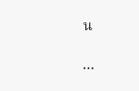น

...